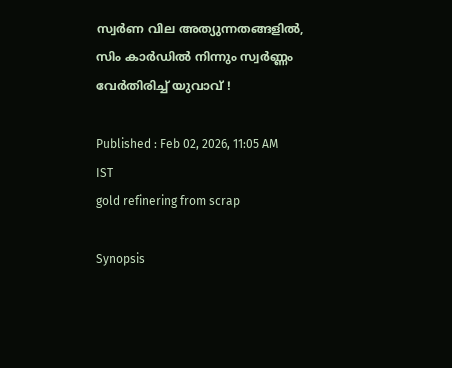സ്വ‍ർണ വില അത്യുന്നതങ്ങളിൽ, സിം കാർഡിൽ നിന്നും സ്വർ‍ണ്ണം വേർതിരിച്ച് യുവാവ് !

Published : Feb 02, 2026, 11:05 AM IST
gold refinering from scrap

Synopsis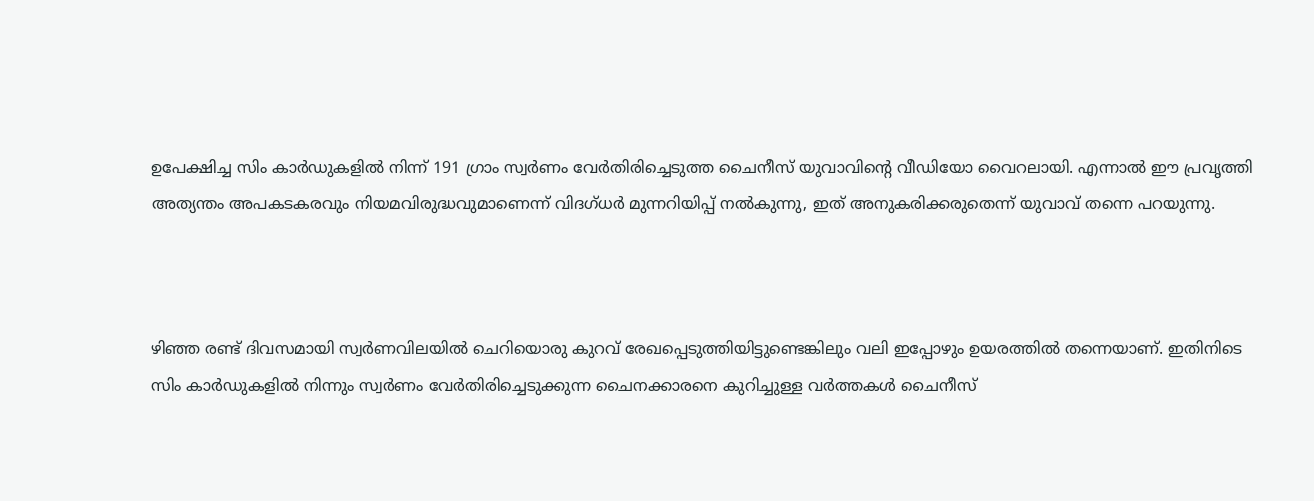ഉപേക്ഷിച്ച സിം കാർഡുകളിൽ നിന്ന് 191 ഗ്രാം സ്വർണം വേർതിരിച്ചെടുത്ത ചൈനീസ് യുവാവിൻ്റെ വീഡിയോ വൈറലായി. എന്നാൽ ഈ പ്രവൃത്തി അത്യന്തം അപകടകരവും നിയമവിരുദ്ധവുമാണെന്ന് വിദഗ്ധർ മുന്നറിയിപ്പ് നൽകുന്നു, ഇത് അനുകരിക്കരുതെന്ന് യുവാവ് തന്നെ പറയുന്നു.



ഴിഞ്ഞ രണ്ട് ദിവസമായി സ്വർണവിലയിൽ ചെറിയൊരു കുറവ് രേഖപ്പെടുത്തിയിട്ടുണ്ടെങ്കിലും വലി ഇപ്പോഴും ഉയരത്തിൽ തന്നെയാണ്. ഇതിനിടെ സിം കാർഡുകളിൽ നിന്നും സ്വർണം വേർതിരിച്ചെടുക്കുന്ന ചൈനക്കാരനെ കുറിച്ചുള്ള വർത്തകൾ ചൈനീസ്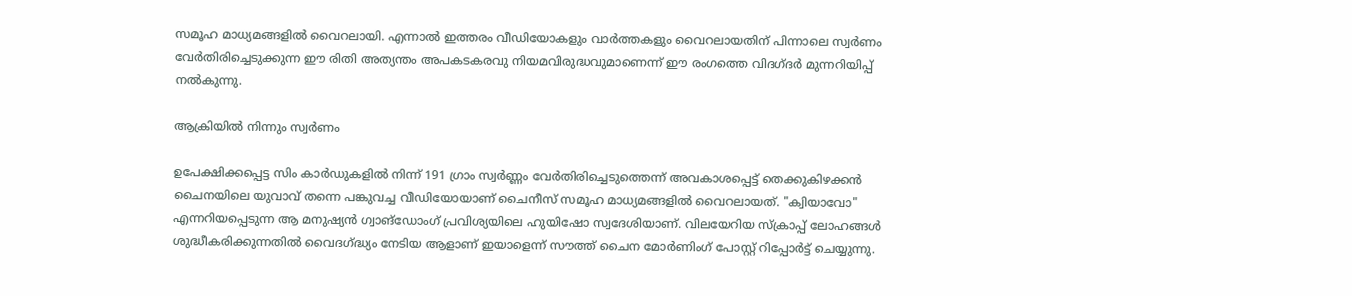സമൂഹ മാധ്യമങ്ങളിൽ വൈറലായി. എന്നാൽ ഇത്തരം വീഡിയോകളും വാർത്തകളും വൈറലായതിന് പിന്നാലെ സ്വർണം വേർതിരിച്ചെടുക്കുന്ന ഈ രിതി അത്യന്തം അപകടകരവു നിയമവിരുദ്ധവുമാണെന്ന് ഈ രംഗത്തെ വിദഗ്ദർ മുന്നറിയിപ്പ് നൽകുന്നു.

ആക്രിയിൽ നിന്നും സ്വർണം

ഉപേക്ഷിക്കപ്പെട്ട സിം കാർഡുകളിൽ നിന്ന് 191 ഗ്രാം സ്വർണ്ണം വേർതിരിച്ചെടുത്തെന്ന് അവകാശപ്പെട്ട് തെക്കുകിഴക്കൻ ചൈനയിലെ യുവാവ് തന്നെ പങ്കുവച്ച വീഡിയോയാണ് ചൈനീസ് സമൂഹ മാധ്യമങ്ങളിൽ വൈറലായത്. "ക്വിയാവോ" എന്നറിയപ്പെടുന്ന ആ മനുഷ്യൻ ഗ്വാങ്‌ഡോംഗ് പ്രവിശ്യയിലെ ഹുയിഷോ സ്വദേശിയാണ്. വിലയേറിയ സ്ക്രാപ്പ് ലോഹങ്ങൾ ശുദ്ധീകരിക്കുന്നതിൽ വൈദഗ്ദ്ധ്യം നേടിയ ആളാണ് ഇയാളെന്ന് സൗത്ത് ചൈന മോർണിംഗ് പോസ്റ്റ് റിപ്പോര്‍ട്ട് ചെയ്യുന്നു.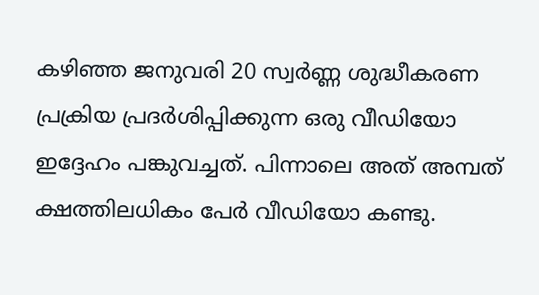കഴിഞ്ഞ ജനുവരി 20 സ്വർണ്ണ ശുദ്ധീകരണ പ്രക്രിയ പ്രദർശിപ്പിക്കുന്ന ഒരു വീഡിയോ ഇദ്ദേഹം പങ്കുവച്ചത്. പിന്നാലെ അത് അമ്പത് ക്ഷത്തിലധികം പേർ വീഡിയോ കണ്ടു.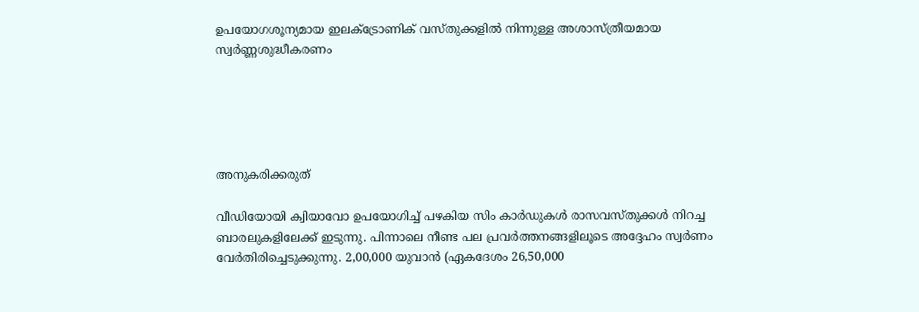ഉപയോഗശൂന്യമായ ഇലക്ട്രോണിക് വസ്തുക്കളിൽ നിന്നുള്ള അശാസ്ത്രീയമായ സ്വർണ്ണശുദ്ധീകരണം





അനുകരിക്കരുത്

വീഡിയോയി ക്വിയാവോ ഉപയോഗിച്ച് പഴകിയ സിം കാർഡുകൾ രാസവസ്തുക്കൾ നിറച്ച ബാരലുകളിലേക്ക് ഇടുന്നു. പിന്നാലെ നീണ്ട പല പ്രവർത്തനങ്ങളിലൂടെ അദ്ദേഹം സ്വർണം വേർതിരിച്ചെടുക്കുന്നു. 2,00,000 യുവാൻ (ഏകദേശം 26,50,000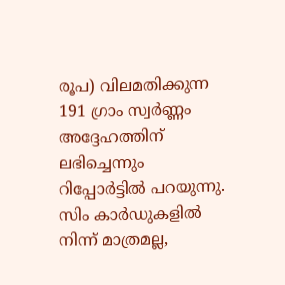രൂപ) വിലമതിക്കുന്ന 191 ഗ്രാം സ്വർണ്ണം അദ്ദേഹത്തിന് ലഭിച്ചെന്നും റിപ്പോര്‍ട്ടിൽ പറയുന്നു. സിം കാർഡുകളിൽ നിന്ന് മാത്രമല്ല,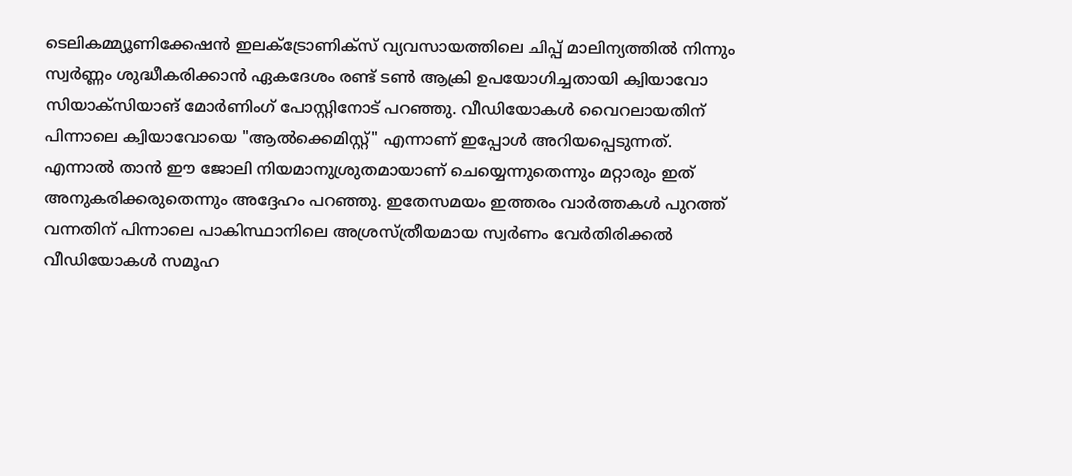ടെലികമ്മ്യൂണിക്കേഷൻ ഇലക്ട്രോണിക്സ് വ്യവസായത്തിലെ ചിപ്പ് മാലിന്യത്തിൽ നിന്നും സ്വർണ്ണം ശുദ്ധീകരിക്കാൻ ഏകദേശം രണ്ട് ടൺ ആക്രി ഉപയോഗിച്ചതായി ക്വിയാവോ സിയാക്സിയാങ് മോർണിംഗ് പോസ്റ്റിനോട് പറഞ്ഞു. വീഡിയോകൾ വൈറലായതിന് പിന്നാലെ ക്വിയാവോയെ "ആൽക്കെമിസ്റ്റ്" എന്നാണ് ഇപ്പോൾ അറിയപ്പെടുന്നത്. എന്നാൽ താന്‍ ഈ ജോലി നിയമാനുശ്രുതമായാണ് ചെയ്യെന്നുതെന്നും മറ്റാരും ഇത് അനുകരിക്കരുതെന്നും അദ്ദേഹം പറഞ്ഞു. ഇതേസമയം ഇത്തരം വാർത്തകൾ പുറത്ത് വന്നതിന് പിന്നാലെ പാകിസ്ഥാനിലെ അശ്രസ്ത്രീയമായ സ്വ‍ർണം വേർതിരിക്കൽ വീഡിയോകൾ സമൂഹ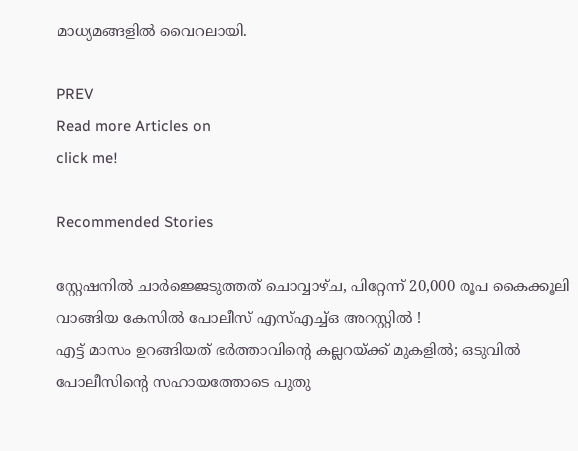മാധ്യമങ്ങളിൽ വൈറലായി.

PREV
Read more Articles on
click me!

Recommended Stories

സ്റ്റേഷനിൽ ചാർജ്ജെടുത്തത് ചൊവ്വാഴ്ച, പിറ്റേന്ന് 20,000 രൂപ കൈക്കൂലി വാങ്ങിയ കേസിൽ പോലീസ് എസ്എച്ച്ഒ അറസ്റ്റിൽ !
എട്ട് മാസം ഉറങ്ങിയത് ഭർത്താവിന്‍റെ കല്ലറയ്ക്ക് മുകളിൽ; ഒടുവിൽ പോലീസിന്‍റെ സഹായത്തോടെ പുതു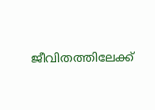ജീവിതത്തിലേക്ക്